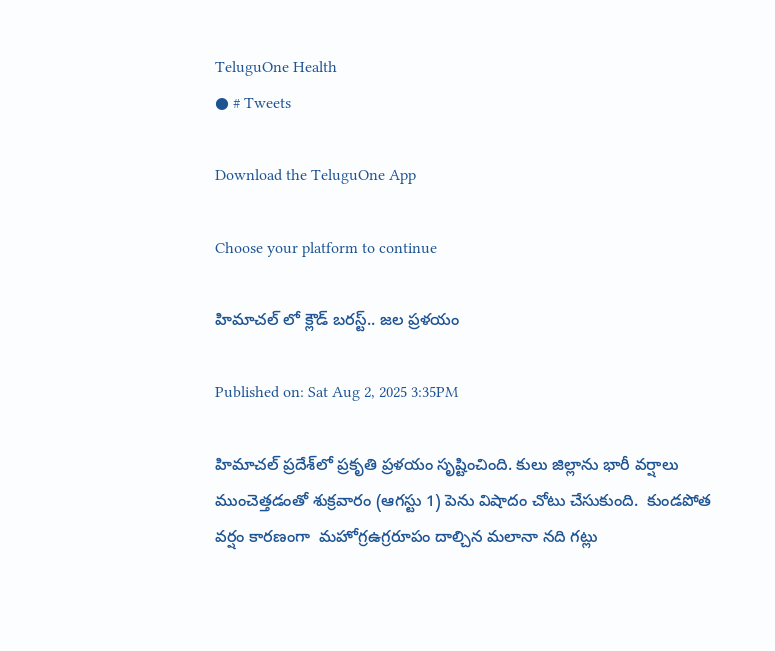TeluguOne Health
● # Tweets

Download the TeluguOne App

Choose your platform to continue

హిమాచల్ లో క్లౌడ్ బరస్ట్.. జల ప్రళయం

Published on: Sat Aug 2, 2025 3:35PM

హిమాచల్ ప్రదేశ్‌లో ప్రకృతి ప్రళయం సృష్టించింది. కులు జిల్లాను భారీ వర్షాలు ముంచెత్తడంతో శుక్రవారం (ఆగస్టు 1) పెను విషాదం చోటు చేసుకుంది.  కుండపోత వర్షం కారణంగా  మహోగ్రఉగ్రరూపం దాల్చిన మలానా నది గట్లు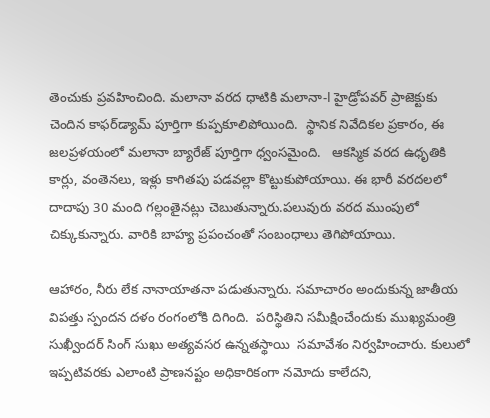తెంచుకు ప్రవహించింది. మలానా వరద ధాటికి మలానా-I హైడ్రోపవర్ ప్రాజెక్టుకు చెందిన కాఫర్‌డ్యామ్ పూర్తిగా కుప్పకూలిపోయింది.  స్థానిక నివేదికల ప్రకారం, ఈ జలప్రళయంలో మలానా బ్యారేజ్ పూర్తిగా ధ్వంసమైంది.   ఆకస్మిక వరద ఉధృతికి కార్లు, వంతెనలు, ఇళ్లు కాగితపు పడవల్లా కొట్టుకుపోయాయి. ఈ భారీ వరదలలో దాదాపు 30 మంది గల్లంతైనట్లు చెబుతున్నారు.పలువురు వరద ముంపులో చిక్కుకున్నారు. వారికి బాహ్య ప్రపంచంతో సంబంధాలు తెగిపోయాయి.

ఆహారం, నీరు లేక నానాయాతనా పడుతున్నారు. సమాచారం అందుకున్న జాతీయ విపత్తు స్పందన దళం రంగంలోకి దిగింది.  పరిస్థితిని సమీక్షించేందుకు ముఖ్యమంత్రి సుఖ్వీందర్ సింగ్ సుఖు అత్యవసర ఉన్నతస్థాయి  సమావేశం నిర్వహించారు. కులులో ఇప్పటివరకు ఎలాంటి ప్రాణనష్టం అధికారికంగా నమోదు కాలేదని,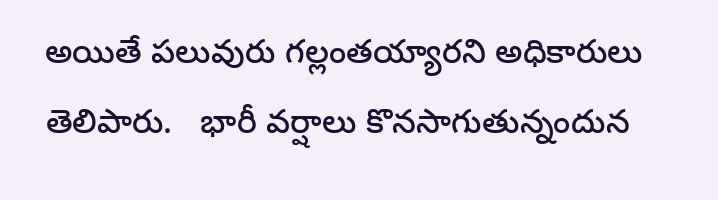అయితే పలువురు గల్లంతయ్యారని అధికారులు తెలిపారు.   భారీ వర్షాలు కొనసాగుతున్నందున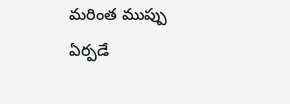మరింత ముప్పు ఏర్పడే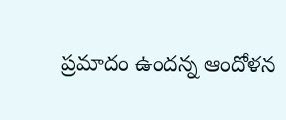ప్రమాదం ఉందన్న ఆందోళన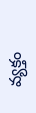వ్యక్తం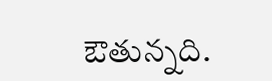ఔతున్నది.